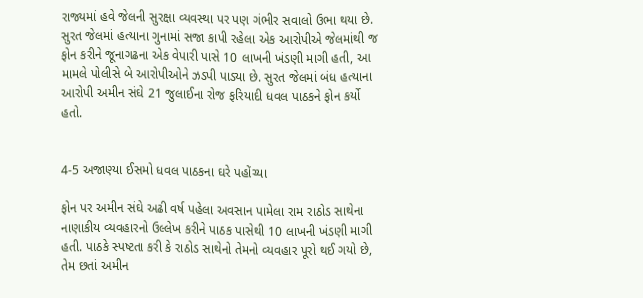રાજ્યમાં હવે જેલની સુરક્ષા વ્યવસ્થા પર પણ ગંભીર સવાલો ઉભા થયા છે. સુરત જેલમાં હત્યાના ગુનામાં સજા કાપી રહેલા એક આરોપીએ જેલમાંથી જ ફોન કરીને જૂનાગઢના એક વેપારી પાસે 10 લાખની ખંડણી માગી હતી, આ મામલે પોલીસે બે આરોપીઓને ઝડપી પાડ્યા છે. સુરત જેલમાં બંધ હત્યાના આરોપી અમીન સંઘે 21 જુલાઈના રોજ ફરિયાદી ધવલ પાઠકને ફોન કર્યો હતો.


4-5 અજાણ્યા ઈસમો ધવલ પાઠકના ઘરે પહોંચ્યા

ફોન પર અમીન સંઘે અઢી વર્ષ પહેલા અવસાન પામેલા રામ રાઠોડ સાથેના નાણાકીય વ્યવહારનો ઉલ્લેખ કરીને પાઠક પાસેથી 10 લાખની ખંડણી માગી હતી. પાઠકે સ્પષ્ટતા કરી કે રાઠોડ સાથેનો તેમનો વ્યવહાર પૂરો થઈ ગયો છે, તેમ છતાં અમીન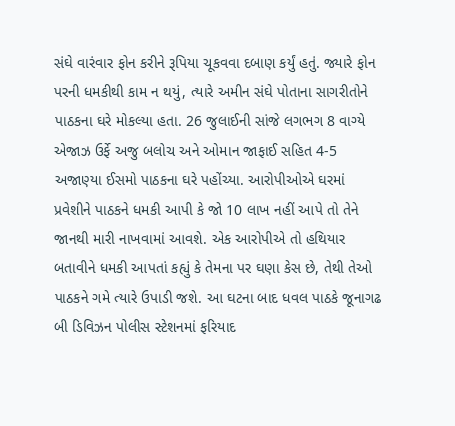સંઘે વારંવાર ફોન કરીને રૂપિયા ચૂકવવા દબાણ કર્યું હતું. જ્યારે ફોન પરની ધમકીથી કામ ન થયું, ત્યારે અમીન સંઘે પોતાના સાગરીતોને પાઠકના ઘરે મોકલ્યા હતા. 26 જુલાઈની સાંજે લગભગ 8 વાગ્યે એજાઝ ઉર્ફે અજુ બલોચ અને ઓમાન જાફાઈ સહિત 4-5 અજાણ્યા ઈસમો પાઠકના ઘરે પહોંચ્યા. આરોપીઓએ ઘરમાં પ્રવેશીને પાઠકને ધમકી આપી કે જો 10 લાખ નહીં આપે તો તેને જાનથી મારી નાખવામાં આવશે. એક આરોપીએ તો હથિયાર બતાવીને ધમકી આપતાં કહ્યું કે તેમના પર ઘણા કેસ છે, તેથી તેઓ પાઠકને ગમે ત્યારે ઉપાડી જશે. આ ઘટના બાદ ધવલ પાઠકે જૂનાગઢ બી ડિવિઝન પોલીસ સ્ટેશનમાં ફરિયાદ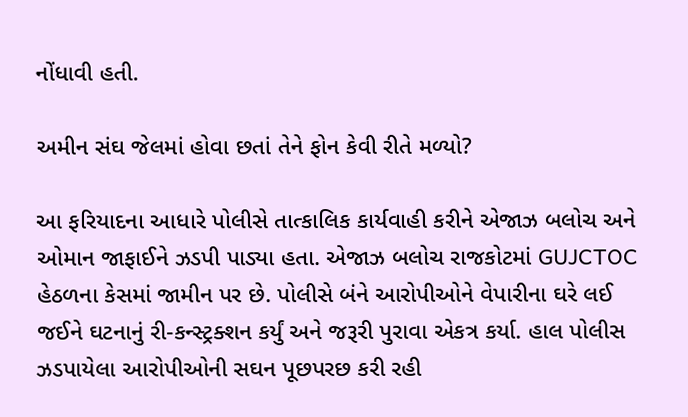નોંધાવી હતી.

અમીન સંઘ જેલમાં હોવા છતાં તેને ફોન કેવી રીતે મળ્યો?

આ ફરિયાદના આધારે પોલીસે તાત્કાલિક કાર્યવાહી કરીને એજાઝ બલોચ અને ઓમાન જાફાઈને ઝડપી પાડ્યા હતા. એજાઝ બલોચ રાજકોટમાં GUJCTOC હેઠળના કેસમાં જામીન પર છે. પોલીસે બંને આરોપીઓને વેપારીના ઘરે લઈ જઈને ઘટનાનું રી-કન્સ્ટ્રક્શન કર્યું અને જરૂરી પુરાવા એકત્ર કર્યા. હાલ પોલીસ ઝડપાયેલા આરોપીઓની સઘન પૂછપરછ કરી રહી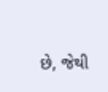છે, જેથી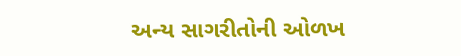અન્ય સાગરીતોની ઓળખ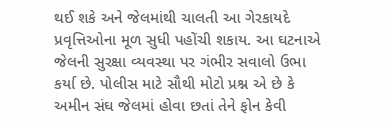થઈ શકે અને જેલમાંથી ચાલતી આ ગેરકાયદે પ્રવૃત્તિઓના મૂળ સુધી પહોંચી શકાય. આ ઘટનાએ જેલની સુરક્ષા વ્યવસ્થા પર ગંભીર સવાલો ઉભા કર્યા છે. પોલીસ માટે સૌથી મોટો પ્રશ્ન એ છે કે અમીન સંઘ જેલમાં હોવા છતાં તેને ફોન કેવી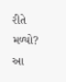રીતે મળ્યો? આ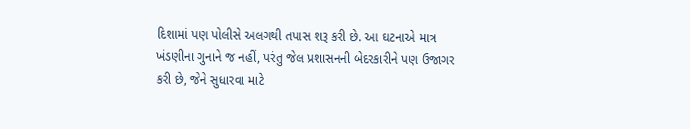દિશામાં પણ પોલીસે અલગથી તપાસ શરૂ કરી છે. આ ઘટનાએ માત્ર ખંડણીના ગુનાને જ નહીં, પરંતુ જેલ પ્રશાસનની બેદરકારીને પણ ઉજાગર કરી છે, જેને સુધારવા માટે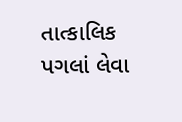તાત્કાલિક પગલાં લેવા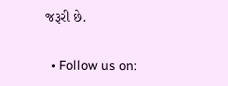જરૂરી છે.


  • Follow us on: